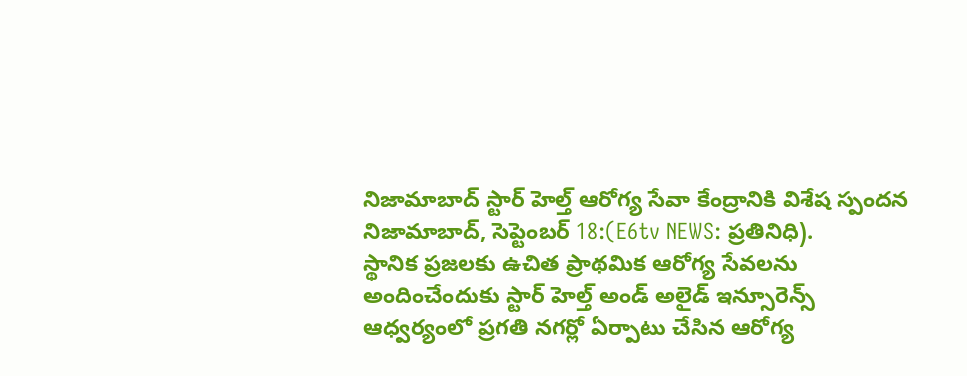నిజామాబాద్ స్టార్ హెల్త్ ఆరోగ్య సేవా కేంద్రానికి విశేష స్పందన
నిజామాబాద్, సెప్టెంబర్ 18:(E6tv NEWS: ప్రతినిధి).
స్థానిక ప్రజలకు ఉచిత ప్రాథమిక ఆరోగ్య సేవలను అందించేందుకు స్టార్ హెల్త్ అండ్ అలైడ్ ఇన్సూరెన్స్ ఆధ్వర్యంలో ప్రగతి నగర్లో ఏర్పాటు చేసిన ఆరోగ్య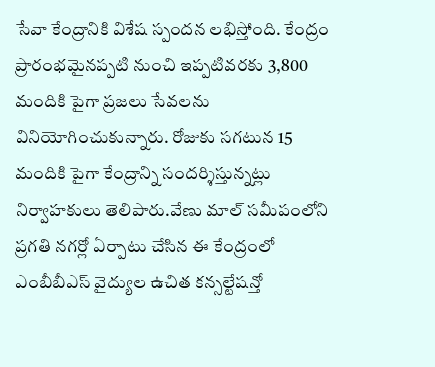సేవా కేంద్రానికి విశేష స్పందన లభిస్తోంది. కేంద్రం ప్రారంభమైనప్పటి నుంచి ఇప్పటివరకు 3,800 మందికి పైగా ప్రజలు సేవలను వినియోగించుకున్నారు. రోజుకు సగటున 15 మందికి పైగా కేంద్రాన్ని సందర్శిస్తున్నట్లు నిర్వాహకులు తెలిపారు.వేణు మాల్ సమీపంలోని ప్రగతి నగర్లో ఏర్పాటు చేసిన ఈ కేంద్రంలో ఎంబీబీఎస్ వైద్యుల ఉచిత కన్సల్టేషన్తో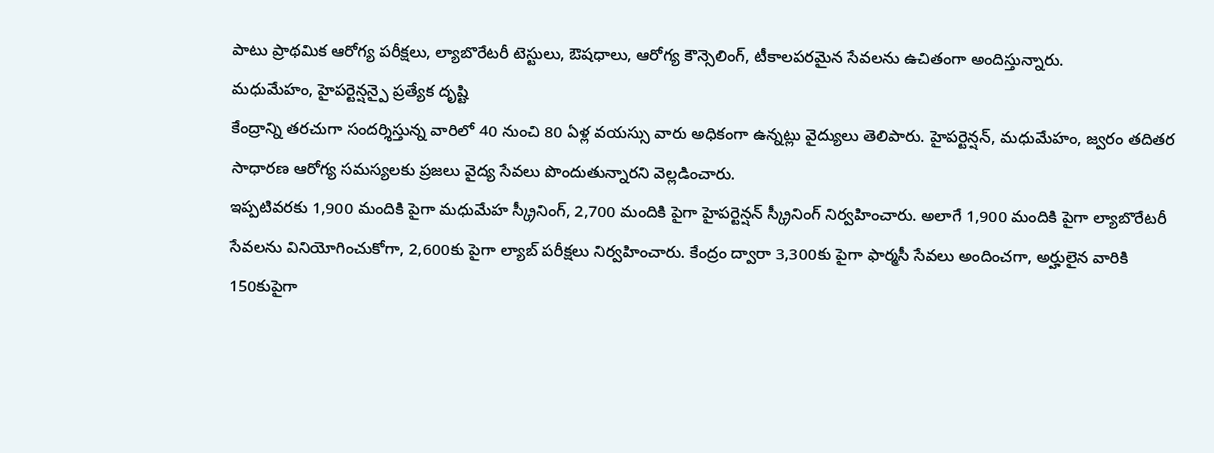పాటు ప్రాథమిక ఆరోగ్య పరీక్షలు, ల్యాబొరేటరీ టెస్టులు, ఔషధాలు, ఆరోగ్య కౌన్సెలింగ్, టీకాలపరమైన సేవలను ఉచితంగా అందిస్తున్నారు.
మధుమేహం, హైపర్టెన్షన్పై ప్రత్యేక దృష్టి
కేంద్రాన్ని తరచుగా సందర్శిస్తున్న వారిలో 40 నుంచి 80 ఏళ్ల వయస్సు వారు అధికంగా ఉన్నట్లు వైద్యులు తెలిపారు. హైపర్టెన్షన్, మధుమేహం, జ్వరం తదితర సాధారణ ఆరోగ్య సమస్యలకు ప్రజలు వైద్య సేవలు పొందుతున్నారని వెల్లడించారు.
ఇప్పటివరకు 1,900 మందికి పైగా మధుమేహ స్క్రీనింగ్, 2,700 మందికి పైగా హైపర్టెన్షన్ స్క్రీనింగ్ నిర్వహించారు. అలాగే 1,900 మందికి పైగా ల్యాబొరేటరీ సేవలను వినియోగించుకోగా, 2,600కు పైగా ల్యాబ్ పరీక్షలు నిర్వహించారు. కేంద్రం ద్వారా 3,300కు పైగా ఫార్మసీ సేవలు అందించగా, అర్హులైన వారికి 150కుపైగా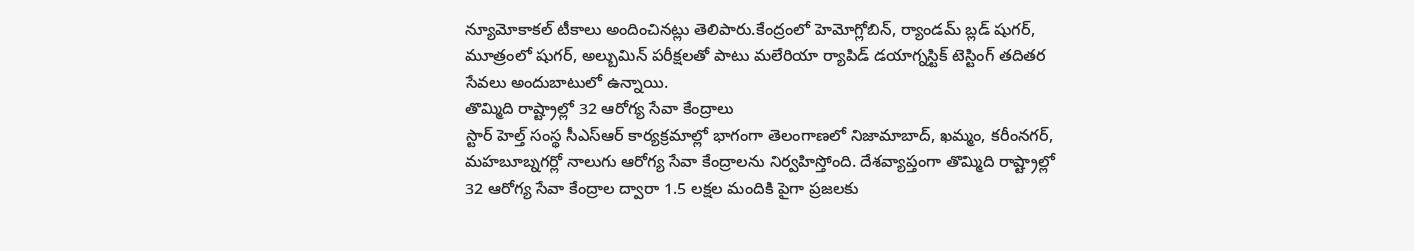న్యూమోకాకల్ టీకాలు అందించినట్లు తెలిపారు.కేంద్రంలో హెమోగ్లోబిన్, ర్యాండమ్ బ్లడ్ షుగర్, మూత్రంలో షుగర్, అల్బుమిన్ పరీక్షలతో పాటు మలేరియా ర్యాపిడ్ డయాగ్నస్టిక్ టెస్టింగ్ తదితర సేవలు అందుబాటులో ఉన్నాయి.
తొమ్మిది రాష్ట్రాల్లో 32 ఆరోగ్య సేవా కేంద్రాలు
స్టార్ హెల్త్ సంస్థ సీఎస్ఆర్ కార్యక్రమాల్లో భాగంగా తెలంగాణలో నిజామాబాద్, ఖమ్మం, కరీంనగర్, మహబూబ్నగర్లో నాలుగు ఆరోగ్య సేవా కేంద్రాలను నిర్వహిస్తోంది. దేశవ్యాప్తంగా తొమ్మిది రాష్ట్రాల్లో 32 ఆరోగ్య సేవా కేంద్రాల ద్వారా 1.5 లక్షల మందికి పైగా ప్రజలకు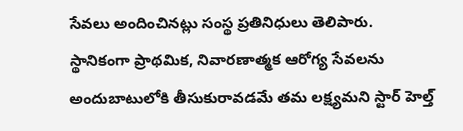సేవలు అందించినట్లు సంస్థ ప్రతినిధులు తెలిపారు.
స్థానికంగా ప్రాథమిక, నివారణాత్మక ఆరోగ్య సేవలను అందుబాటులోకి తీసుకురావడమే తమ లక్ష్యమని స్టార్ హెల్త్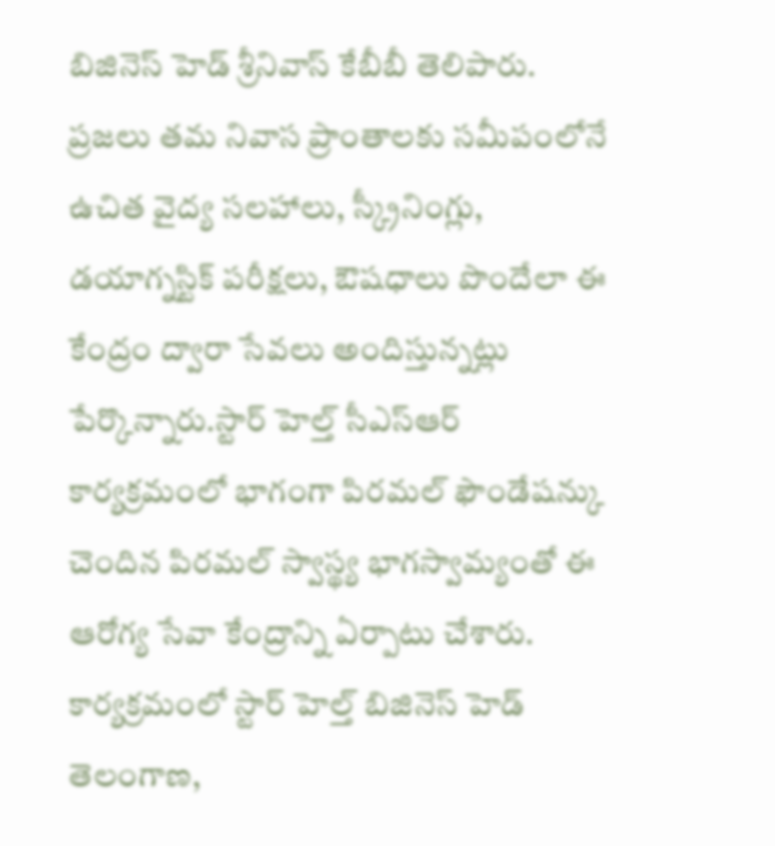బిజినెస్ హెడ్ శ్రీనివాస్ కేబీబీ తెలిపారు. ప్రజలు తమ నివాస ప్రాంతాలకు సమీపంలోనే ఉచిత వైద్య సలహాలు, స్క్రీనింగ్లు, డయాగ్నస్టిక్ పరీక్షలు, ఔషధాలు పొందేలా ఈ కేంద్రం ద్వారా సేవలు అందిస్తున్నట్లు పేర్కొన్నారు.స్టార్ హెల్త్ సీఎస్ఆర్ కార్యక్రమంలో భాగంగా పిరమల్ ఫౌండేషన్కు చెందిన పిరమల్ స్వాస్థ్య భాగస్వామ్యంతో ఈ ఆరోగ్య సేవా కేంద్రాన్ని ఏర్పాటు చేశారు.
కార్యక్రమంలో స్టార్ హెల్త్ బిజినెస్ హెడ్ తెలంగాణ,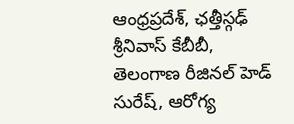ఆంధ్రప్రదేశ్, ఛత్తీస్గఢ్ శ్రీనివాస్ కేబీబీ, తెలంగాణ రీజినల్ హెడ్ సురేష్, ఆరోగ్య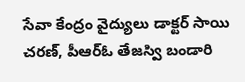సేవా కేంద్రం వైద్యులు డాక్టర్ సాయి చరణ్, పీఆర్ఓ తేజస్వి బండారి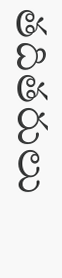తదితరులు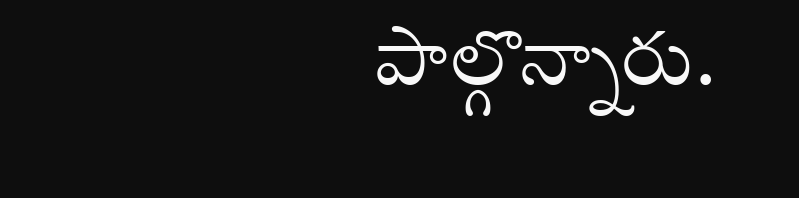పాల్గొన్నారు.